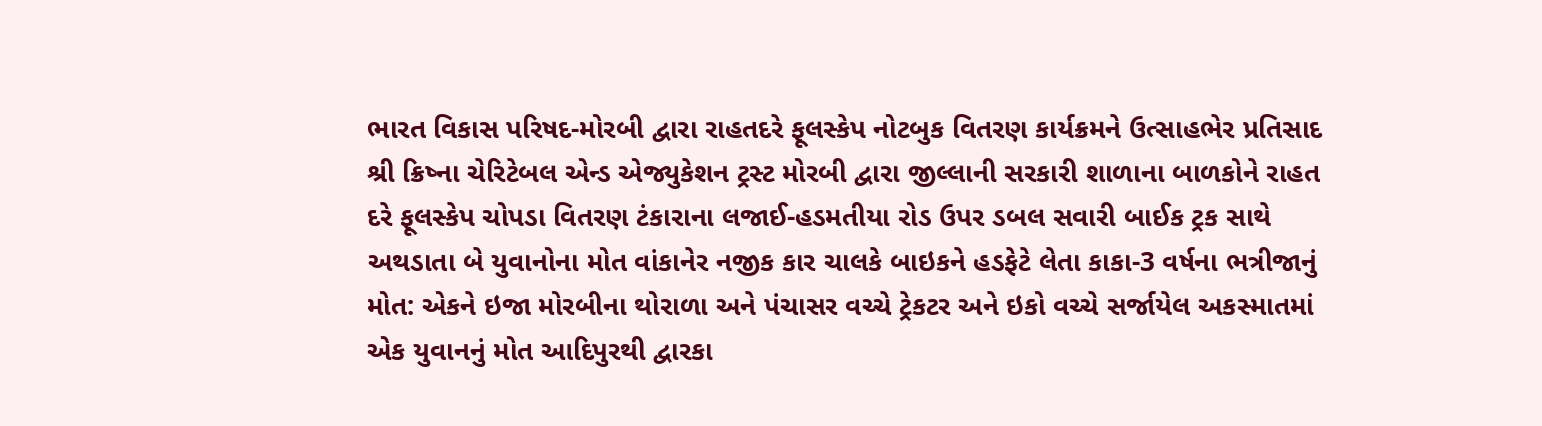ભારત વિકાસ પરિષદ-મોરબી દ્વારા રાહતદરે ફૂલસ્કેપ નોટબુક વિતરણ કાર્યક્રમને ઉત્સાહભેર પ્રતિસાદ શ્રી ક્રિષ્ના ચેરિટેબલ એન્ડ એજ્યુકેશન ટ્રસ્ટ મોરબી દ્વારા જીલ્લાની સરકારી શાળાના બાળકોને રાહત દરે ફૂલસ્કેપ ચોપડા વિતરણ ટંકારાના લજાઈ-હડમતીયા રોડ ઉપર ડબલ સવારી બાઈક ટ્રક સાથે અથડાતા બે યુવાનોના મોત વાંકાનેર નજીક કાર ચાલકે બાઇકને હડફેટે લેતા કાકા-3 વર્ષના ભત્રીજાનું મોત: એકને ઇજા મોરબીના થોરાળા અને પંચાસર વચ્ચે ટ્રેકટર અને ઇકો વચ્ચે સર્જાયેલ અકસ્માતમાં એક યુવાનનું મોત આદિપુરથી દ્વારકા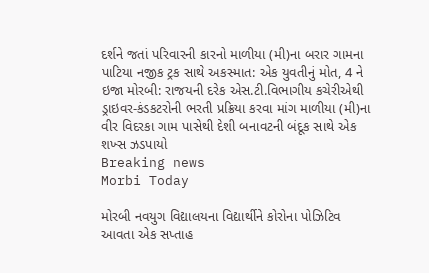દર્શને જતાં પરિવારની કારનો માળીયા (મી)ના બરાર ગામના પાટિયા નજીક ટ્રક સાથે અકસ્માત: એક યુવતીનું મોત, 4 ને ઇજા મોરબી: રાજયની દરેક એસ.ટી.વિભાગીય કચેરીએથી ડ્રાઇવર-કંડકટરોની ભરતી પ્રક્રિયા કરવા માંગ માળીયા (મી)ના વીર વિદરકા ગામ પાસેથી દેશી બનાવટની બંદૂક સાથે એક શખ્સ ઝડપાયો
Breaking news
Morbi Today

મોરબી નવયુગ વિદ્યાલયના વિદ્યાર્થીને કોરોના પોઝિટિવ આવતા એક સપ્તાહ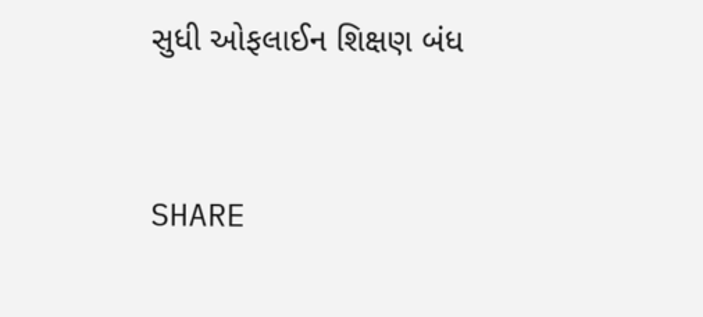સુધી ઓફલાઈન શિક્ષણ બંધ


SHARE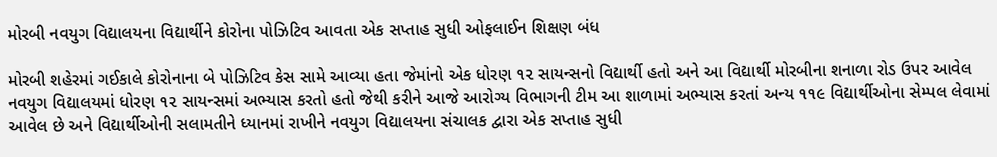મોરબી નવયુગ વિદ્યાલયના વિદ્યાર્થીને કોરોના પોઝિટિવ આવતા એક સપ્તાહ સુધી ઓફલાઈન શિક્ષણ બંધ

મોરબી શહેરમાં ગઈકાલે કોરોનાના બે પોઝિટિવ કેસ સામે આવ્યા હતા જેમાંનો એક ધોરણ ૧૨ સાયન્સનો વિદ્યાર્થી હતો અને આ વિદ્યાર્થી મોરબીના શનાળા રોડ ઉપર આવેલ નવયુગ વિદ્યાલયમાં ધોરણ ૧૨ સાયન્સમાં અભ્યાસ કરતો હતો જેથી કરીને આજે આરોગ્ય વિભાગની ટીમ આ શાળામાં અભ્યાસ કરતાં અન્ય ૧૧૯ વિદ્યાર્થીઓના સેમ્પલ લેવામાં આવેલ છે અને વિદ્યાર્થીઓની સલામતીને ધ્યાનમાં રાખીને નવયુગ વિદ્યાલયના સંચાલક દ્વારા એક સપ્તાહ સુધી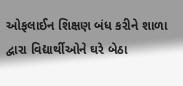ઓફલાઈન શિક્ષણ બંધ કરીને શાળા દ્વારા વિદ્યાર્થીઓને ઘરે બેઠા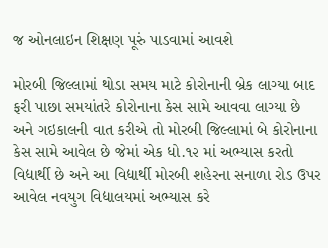જ ઓનલાઇન શિક્ષણ પૂરું પાડવામાં આવશે

મોરબી જિલ્લામાં થોડા સમય માટે કોરોનાની બ્રેક લાગ્યા બાદ ફરી પાછા સમયાંતરે કોરોનાના કેસ સામે આવવા લાગ્યા છે અને ગઇકાલની વાત કરીએ તો મોરબી જિલ્લામાં બે કોરોનાના કેસ સામે આવેલ છે જેમાં એક ધો.૧૨ માં અભ્યાસ કરતો વિદ્યાર્થી છે અને આ વિદ્યાર્થી મોરબી શહેરના સનાળા રોડ ઉપર આવેલ નવયુગ વિદ્યાલયમાં અભ્યાસ કરે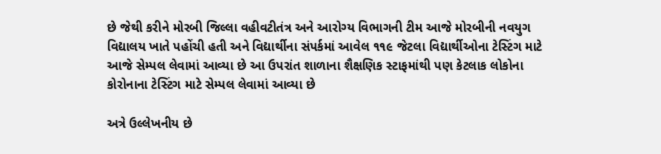છે જેથી કરીને મોરબી જિલ્લા વહીવટીતંત્ર અને આરોગ્ય વિભાગની ટીમ આજે મોરબીની નવયુગ વિદ્યાલય ખાતે પહોંચી હતી અને વિદ્યાર્થીના સંપર્કમાં આવેલ ૧૧૯ જેટલા વિદ્યાર્થીઓના ટેસ્ટિંગ માટે આજે સેમ્પલ લેવામાં આવ્યા છે આ ઉપરાંત શાળાના શૈક્ષણિક સ્ટાફમાંથી પણ કેટલાક લોકોના કોરોનાના ટેસ્ટિંગ માટે સેમ્પલ લેવામાં આવ્યા છે

અત્રે ઉલ્લેખનીય છે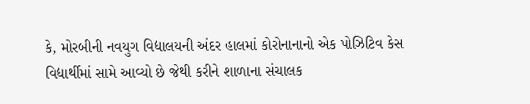કે, મોરબીની નવયુગ વિદ્યાલયની અંદર હાલમાં કોરોનાનાનો એક પોઝિટિવ કેસ વિદ્યાર્થીમાં સામે આવ્યો છે જેથી કરીને શાળાના સંચાલક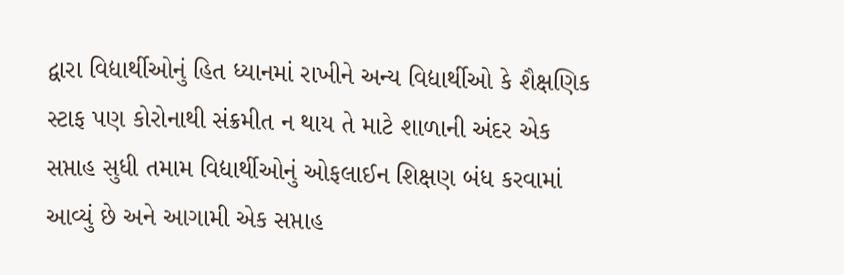દ્વારા વિદ્યાર્થીઓનું હિત ધ્યાનમાં રાખીને અન્ય વિદ્યાર્થીઓ કે શૈક્ષણિક સ્ટાફ પણ કોરોનાથી સંક્રમીત ન થાય તે માટે શાળાની અંદર એક સપ્તાહ સુધી તમામ વિદ્યાર્થીઓનું ઓફલાઈન શિક્ષણ બંધ કરવામાં આવ્યું છે અને આગામી એક સપ્તાહ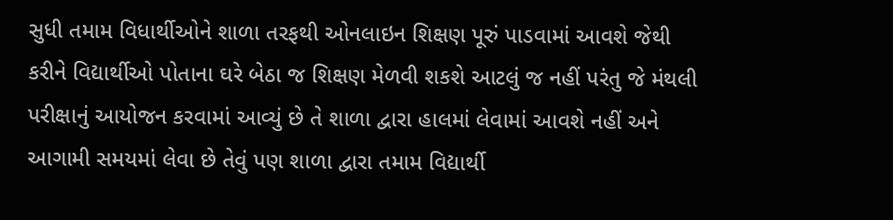સુધી તમામ વિધાર્થીઓને શાળા તરફથી ઓનલાઇન શિક્ષણ પૂરું પાડવામાં આવશે જેથી કરીને વિદ્યાર્થીઓ પોતાના ઘરે બેઠા જ શિક્ષણ મેળવી શકશે આટલું જ નહીં પરંતુ જે મંથલી પરીક્ષાનું આયોજન કરવામાં આવ્યું છે તે શાળા દ્વારા હાલમાં લેવામાં આવશે નહીં અને આગામી સમયમાં લેવા છે તેવું પણ શાળા દ્વારા તમામ વિદ્યાર્થી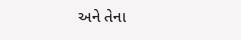અને તેના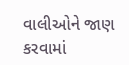વાલીઓને જાણ કરવામાં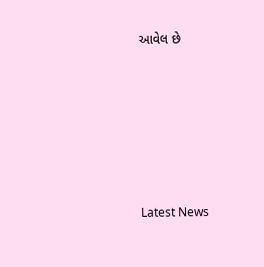આવેલ છે






Latest News